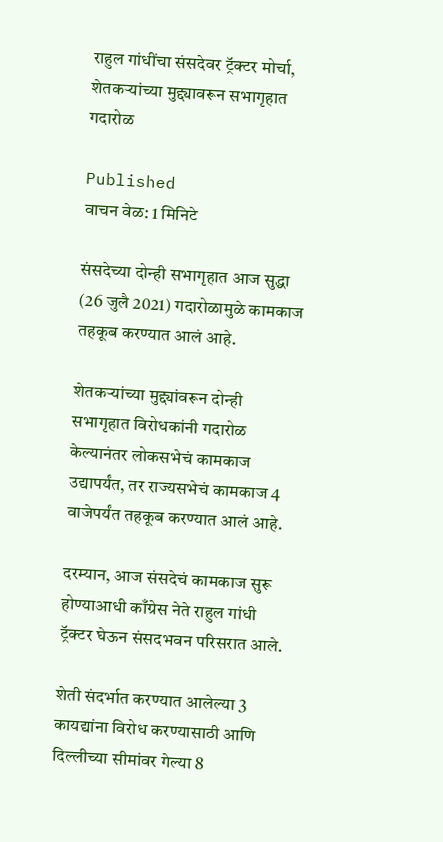राहुल गांधींचा संसदेवर ट्रॅक्टर मोर्चा, शेतकऱ्यांच्या मुद्द्यावरून सभागृहात गदारोळ

Published
वाचन वेळ: 1 मिनिटे

संसदेच्या दोन्ही सभागृहात आज सुद्धा (26 जुलै 2021) गदारोळामुळे कामकाज तहकूब करण्यात आलं आहे.

शेतकऱ्यांच्या मुद्द्यांवरून दोन्ही सभागृहात विरोधकांनी गदारोळ केल्यानंतर लोकसभेचं कामकाज उद्यापर्यंत, तर राज्यसभेचं कामकाज 4 वाजेपर्यंत तहकूब करण्यात आलं आहे.

दरम्यान, आज संसदेचं कामकाज सुरू होण्याआधी काँग्रेस नेते राहुल गांधी ट्रॅक्टर घेऊन संसदभवन परिसरात आले.

शेती संदर्भात करण्यात आलेल्या 3 कायद्यांना विरोध करण्यासाठी आणि दिल्लीच्या सीमांवर गेल्या 8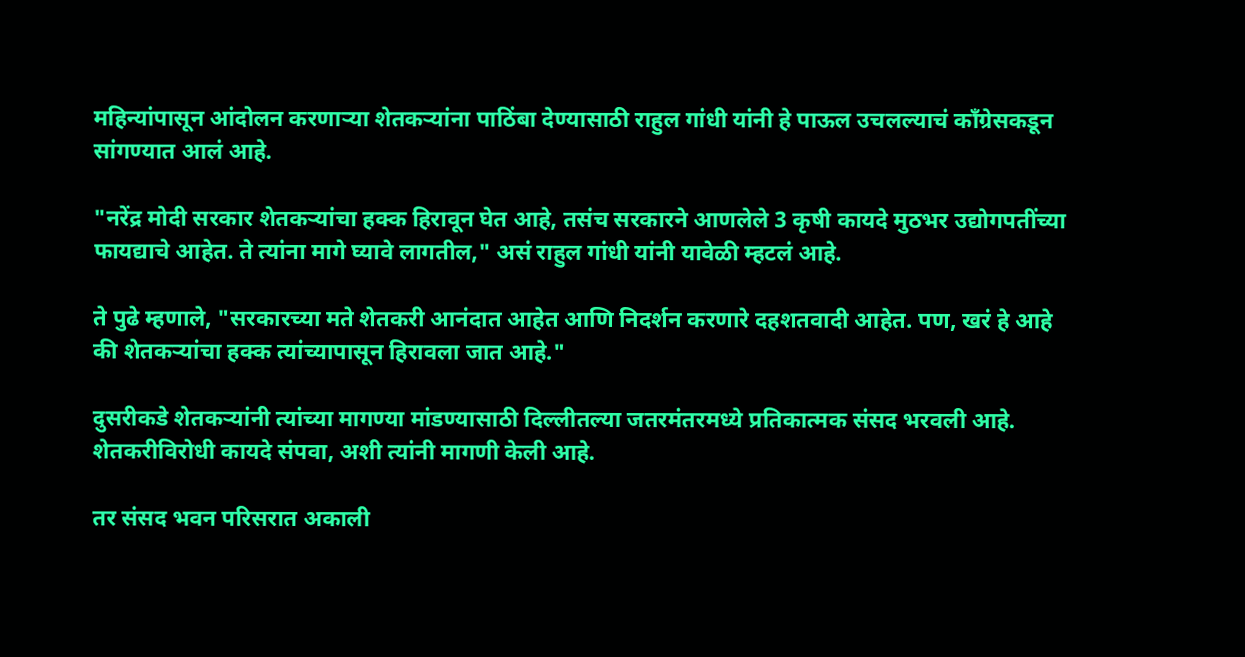महिन्यांपासून आंदोलन करणाऱ्या शेतकऱ्यांना पाठिंबा देण्यासाठी राहुल गांधी यांनी हे पाऊल उचलल्याचं काँग्रेसकडून सांगण्यात आलं आहे.

"नरेंद्र मोदी सरकार शेतकऱ्यांचा हक्क हिरावून घेत आहे, तसंच सरकारने आणलेले 3 कृषी कायदे मुठभर उद्योगपतींच्या फायद्याचे आहेत. ते त्यांना मागे घ्यावे लागतील," असं राहुल गांधी यांनी यावेळी म्हटलं आहे.

ते पुढे म्हणाले, "सरकारच्या मते शेतकरी आनंदात आहेत आणि निदर्शन करणारे दहशतवादी आहेत. पण, खरं हे आहे की शेतकऱ्यांचा हक्क त्यांच्यापासून हिरावला जात आहे."

दुसरीकडे शेतकऱ्यांनी त्यांच्या मागण्या मांडण्यासाठी दिल्लीतल्या जतरमंतरमध्ये प्रतिकात्मक संसद भरवली आहे. शेतकरीविरोधी कायदे संपवा, अशी त्यांनी मागणी केली आहे.

तर संसद भवन परिसरात अकाली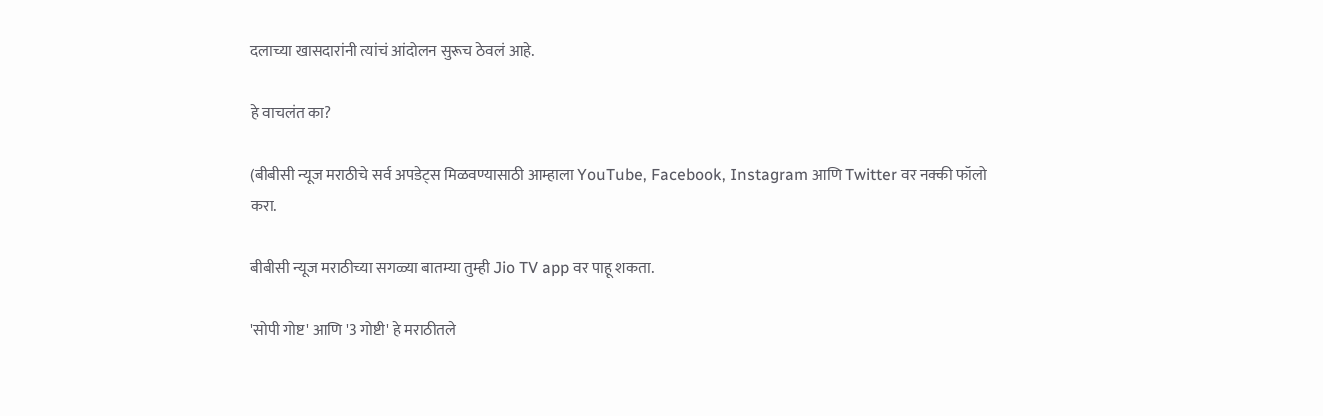दलाच्या खासदारांनी त्यांचं आंदोलन सुरूच ठेवलं आहे.

हे वाचलंत का?

(बीबीसी न्यूज मराठीचे सर्व अपडेट्स मिळवण्यासाठी आम्हाला YouTube, Facebook, Instagram आणि Twitter वर नक्की फॉलो करा.

बीबीसी न्यूज मराठीच्या सगळ्या बातम्या तुम्ही Jio TV app वर पाहू शकता.

'सोपी गोष्ट' आणि '3 गोष्टी' हे मराठीतले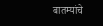बातम्यांचे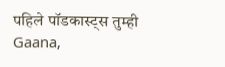पहिले पॉडकास्ट्स तुम्ही Gaana,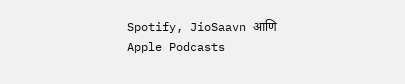Spotify, JioSaavn आणि Apple Podcasts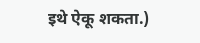इथे ऐकू शकता.)